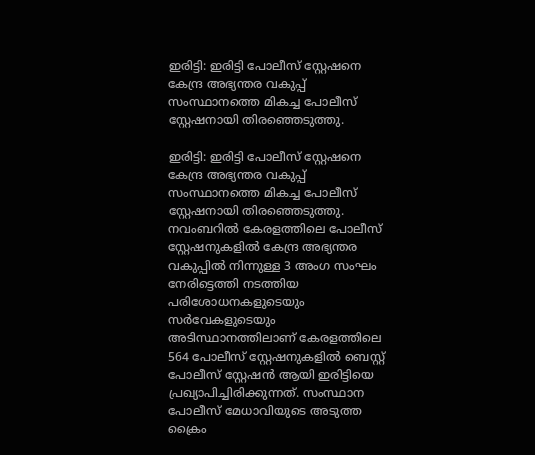ഇരിട്ടി: ഇരിട്ടി പോലീസ് സ്റ്റേഷനെ കേന്ദ്ര അഭ്യന്തര വകുപ്പ് സംസ്ഥാനത്തെ മികച്ച പോലീസ് സ്റ്റേഷനായി തിരഞ്ഞെടുത്തു.

ഇരിട്ടി: ഇരിട്ടി പോലീസ് സ്റ്റേഷനെ കേന്ദ്ര അഭ്യന്തര വകുപ്പ് സംസ്ഥാനത്തെ മികച്ച പോലീസ് സ്റ്റേഷനായി തിരഞ്ഞെടുത്തു. നവംബറിൽ കേരളത്തിലെ പോലീസ് സ്റ്റേഷനുകളിൽ കേന്ദ്ര അഭ്യന്തര വകുപ്പിൽ നിന്നുള്ള 3 അംഗ സംഘം നേരിട്ടെത്തി നടത്തിയ പരിശോധനകളുടെയും സർവേകളുടെയും അടിസ്ഥാനത്തിലാണ് കേരളത്തിലെ 564 പോലീസ് സ്റ്റേഷനുകളിൽ ബെസ്റ്റ് പോലീസ് സ്റ്റേഷൻ ആയി ഇരിട്ടിയെ പ്രഖ്യാപിച്ചിരിക്കുന്നത്. സംസ്ഥാന പോലീസ് മേധാവിയുടെ അടുത്ത ക്രൈം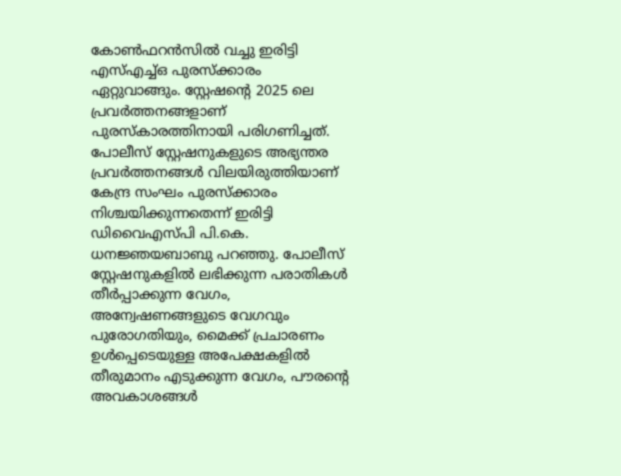കോൺഫറൻസിൽ വച്ചു ഇരിട്ടി എസ്എച്ച്ഒ പുരസ്ക്കാരം ഏറ്റുവാങ്ങും. സ്റ്റേഷന്റെ 2025 ലെ പ്രവർത്തനങ്ങളാണ് പുരസ്കാരത്തിനായി പരിഗണിച്ചത്.
പോലീസ് സ്റ്റേഷനുകളുടെ അഭ്യന്തര പ്രവർത്തനങ്ങൾ വിലയിരുത്തിയാണ് കേന്ദ്ര സംഘം പുരസ്ക്കാരം നിശ്ചയിക്കുന്നതെന്ന് ഇരിട്ടി ഡിവൈഎസ്പി പി.കെ. ധനജ്ഞയബാബു പറഞ്ഞു. പോലീസ് സ്റ്റേഷനുകളിൽ ലഭിക്കുന്ന പരാതികൾ തീർപ്പാക്കുന്ന വേഗം, അന്വേഷണങ്ങളുടെ വേഗവും പുരോഗതിയും, മൈക്ക് പ്രചാരണം ഉൾപ്പെടെയുള്ള അപേക്ഷകളിൽ തീരുമാനം എടുക്കുന്ന വേഗം, പൗരന്റെ അവകാശങ്ങൾ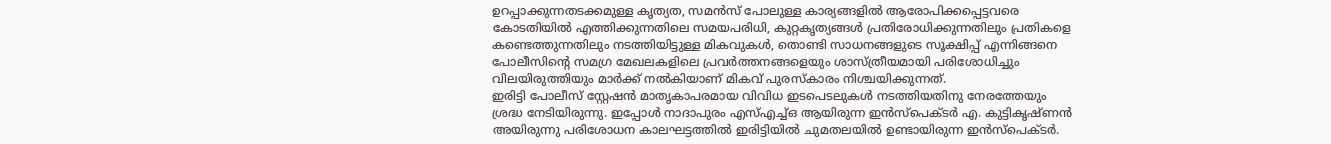ഉറപ്പാക്കുന്നതടക്കമുള്ള കൃത്യത, സമൻസ് പോലുള്ള കാര്യങ്ങളിൽ ആരോപിക്കപ്പെട്ടവരെ കോടതിയിൽ എത്തിക്കുന്നതിലെ സമയപരിധി, കുറ്റകൃത്യങ്ങൾ പ്രതിരോധിക്കുന്നതിലും പ്രതികളെ കണ്ടെത്തുന്നതിലും നടത്തിയിട്ടുള്ള മികവുകൾ, തൊണ്ടി സാധനങ്ങളുടെ സൂക്ഷിപ്പ് എന്നിങ്ങനെ പോലീസിൻ്റെ സമഗ്ര മേഖലകളിലെ പ്രവർത്തനങ്ങളെയും ശാസ്ത്രീയമായി പരിശോധിച്ചും വിലയിരുത്തിയും മാർക്ക് നൽകിയാണ് മികവ് പുരസ്കാരം നിശ്ചയിക്കുന്നത്.
ഇരിട്ടി പോലീസ് സ്റ്റേഷൻ മാതൃകാപരമായ വിവിധ ഇടപെടലുകൾ നടത്തിയതിനു നേരത്തേയും ശ്രദ്ധ നേടിയിരുന്നു. ഇപ്പോൾ നാദാപുരം എസ്എച്ച്ഒ ആയിരുന്ന ഇൻസ്പെക്ടർ എ. കുട്ടികൃഷ്ണൻ അയിരുന്നു പരിശോധന കാലഘട്ടത്തിൽ ഇരിട്ടിയിൽ ചുമതലയിൽ ഉണ്ടായിരുന്ന ഇൻസ്പെക്ടർ.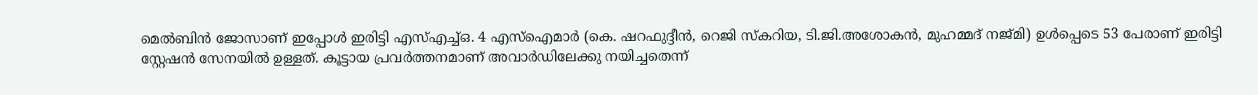മെൽബിൻ ജോസാണ് ഇപ്പോൾ ഇരിട്ടി എസ്എച്ച്ഒ. 4 എസ്ഐമാർ (കെ. ഷറഫുദ്ദീൻ, റെജി സ്കറിയ, ടി.ജി.അശോകൻ, മുഹമ്മദ് നജ്മി) ഉൾപ്പെടെ 53 പേരാണ് ഇരിട്ടി സ്റ്റേഷൻ സേനയിൽ ഉള്ളത്. കൂട്ടായ പ്രവർത്തനമാണ് അവാർഡിലേക്കു നയിച്ചതെന്ന്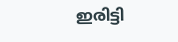ഇരിട്ടി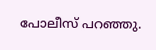പോലീസ് പറഞ്ഞു.